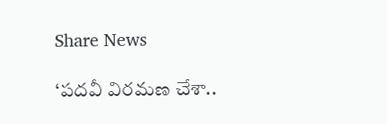Share News

‘పదవీ విరమణ చేశా..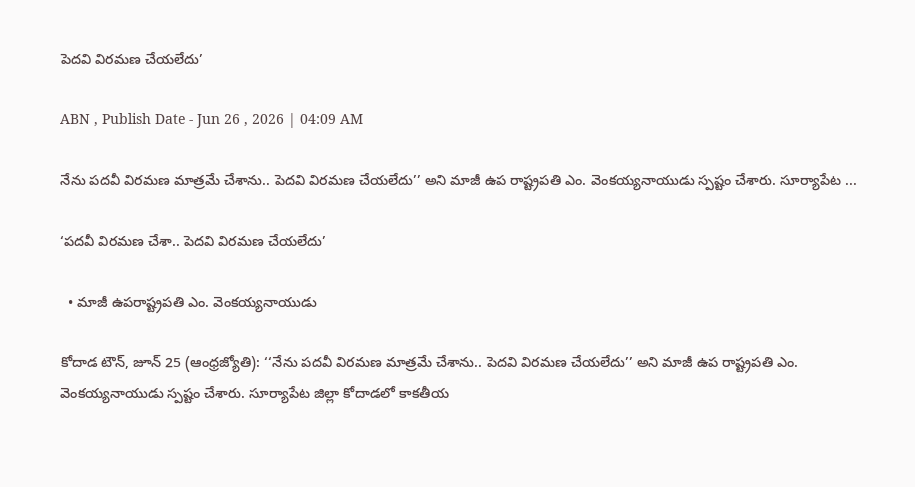పెదవి విరమణ చేయలేదు’

ABN , Publish Date - Jun 26 , 2026 | 04:09 AM

నేను పదవీ విరమణ మాత్రమే చేశాను.. పెదవి విరమణ చేయలేదు’’ అని మాజీ ఉప రాష్ట్రపతి ఎం. వెంకయ్యనాయుడు స్పష్టం చేశారు. సూర్యాపేట ...

‘పదవీ విరమణ చేశా.. పెదవి విరమణ చేయలేదు’

  • మాజీ ఉపరాష్ట్రపతి ఎం. వెంకయ్యనాయుడు

కోదాడ టౌన్‌, జూన్‌ 25 (ఆంధ్రజ్యోతి): ‘‘నేను పదవీ విరమణ మాత్రమే చేశాను.. పెదవి విరమణ చేయలేదు’’ అని మాజీ ఉప రాష్ట్రపతి ఎం. వెంకయ్యనాయుడు స్పష్టం చేశారు. సూర్యాపేట జిల్లా కోదాడలో కాకతీయ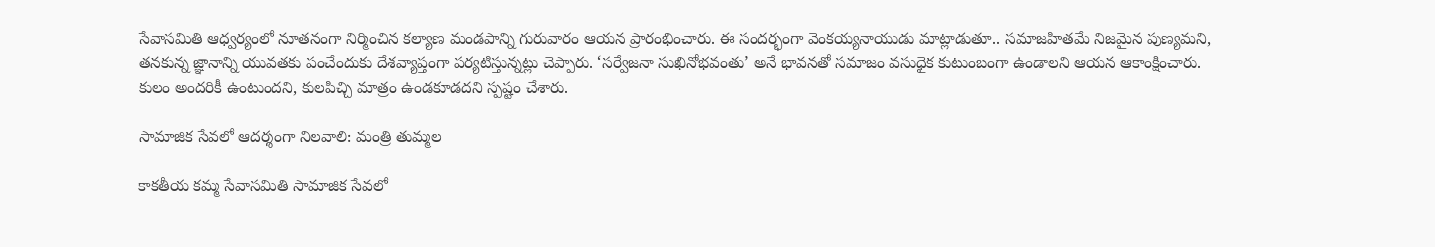సేవాసమితి ఆధ్వర్యంలో నూతనంగా నిర్మించిన కల్యాణ మండపాన్ని గురువారం ఆయన ప్రారంభించారు. ఈ సందర్భంగా వెంకయ్యనాయుడు మాట్లాడుతూ.. సమాజహితమే నిజమైన పుణ్యమని, తనకున్న జ్ఞానాన్ని యువతకు పంచేందుకు దేశవ్యాప్తంగా పర్యటిస్తున్నట్లు చెప్పారు. ‘సర్వేజనా సుఖినోభవంతు’ అనే భావనతో సమాజం వసుధైక కుటుంబంగా ఉండాలని ఆయన ఆకాంక్షించారు. కులం అందరికీ ఉంటుందని, కులపిచ్చి మాత్రం ఉండకూడదని స్పష్టం చేశారు.

సామాజిక సేవలో ఆదర్శంగా నిలవాలి: మంత్రి తుమ్మల

కాకతీయ కమ్మ సేవాసమితి సామాజిక సేవలో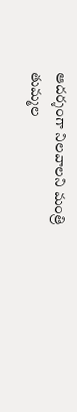ఆదర్శంగా నిలవాలని మంత్రి తుమ్మల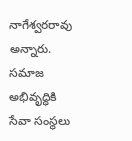నాగేశ్వరరావు అన్నారు. సమాజ అభివృద్ధికి సేవా సంస్థలు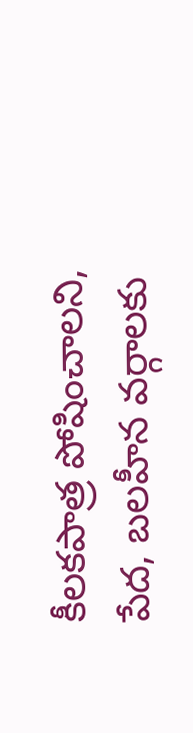కీలకపాత్ర పోషించాలని, పేద, బలహీన వర్గాలకు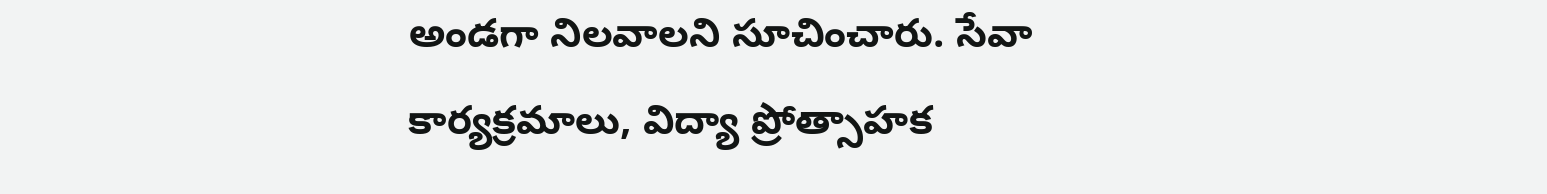అండగా నిలవాలని సూచించారు. సేవా కార్యక్రమాలు, విద్యా ప్రోత్సాహక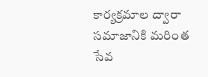కార్యక్రమాల ద్వారా సమాజానికి మరింత సేవ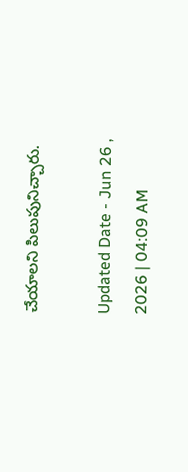చేయాలని పిలుపునిచ్చారు.

Updated Date - Jun 26 , 2026 | 04:09 AM